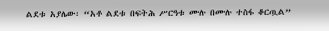ልደቱ አያሌው፡ “አቶ ልደቱ በፍትሕ ሥርዓቱ ሙሉ በሙሉ ተስፋ ቆርጧል”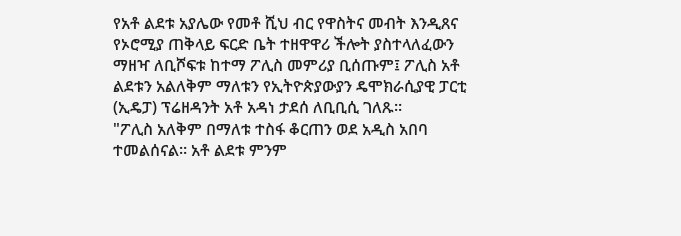የአቶ ልደቱ አያሌው የመቶ ሺህ ብር የዋስትና መብት እንዲጸና የኦሮሚያ ጠቅላይ ፍርድ ቤት ተዘዋዋሪ ችሎት ያስተላለፈውን ማዘዣ ለቢሾፍቱ ከተማ ፖሊስ መምሪያ ቢሰጡም፤ ፖሊስ አቶ ልደቱን አልለቅም ማለቱን የኢትዮጵያውያን ዴሞክራሲያዊ ፓርቲ (ኢዴፓ) ፕሬዘዳንት አቶ አዳነ ታደሰ ለቢቢሲ ገለጹ።
"ፖሊስ አለቅም በማለቱ ተስፋ ቆርጠን ወደ አዲስ አበባ ተመልሰናል። አቶ ልደቱ ምንም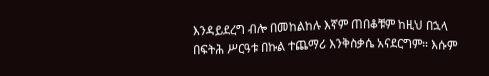እንዳይደረግ ብሎ በመከልከሉ እኛም ጠበቆቹም ከዚህ በኋላ በፍትሕ ሥርዓቱ በኩል ተጨማሪ እንቅስቃሴ አናደርግም። እሱም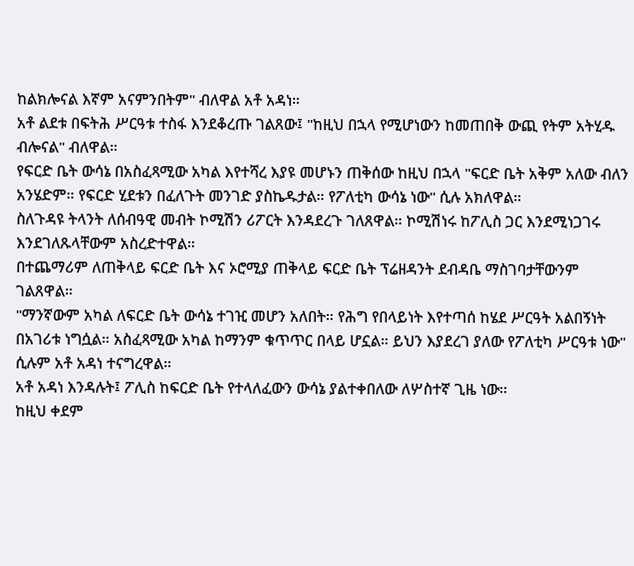ከልክሎናል እኛም አናምንበትም" ብለዋል አቶ አዳነ።
አቶ ልደቱ በፍትሕ ሥርዓቱ ተስፋ እንደቆረጡ ገልጸው፤ "ከዚህ በኋላ የሚሆነውን ከመጠበቅ ውጪ የትም አትሂዱ ብሎናል" ብለዋል።
የፍርድ ቤት ውሳኔ በአስፈጻሚው አካል እየተሻረ እያዩ መሆኑን ጠቅሰው ከዚህ በኋላ "ፍርድ ቤት አቅም አለው ብለን አንሄድም። የፍርድ ሂደቱን በፈለጉት መንገድ ያስኬዱታል። የፖለቲካ ውሳኔ ነው" ሲሉ አክለዋል።
ስለጉዳዩ ትላንት ለሰብዓዊ መብት ኮሚሽን ሪፖርት እንዳደረጉ ገለጸዋል። ኮሚሽነሩ ከፖሊስ ጋር እንደሚነጋገሩ እንደገለጹላቸውም አስረድተዋል።
በተጨማሪም ለጠቅላይ ፍርድ ቤት እና ኦሮሚያ ጠቅላይ ፍርድ ቤት ፕሬዘዳንት ደብዳቤ ማስገባታቸውንም ገልጸዋል።
"ማንኛውም አካል ለፍርድ ቤት ውሳኔ ተገዢ መሆን አለበት። የሕግ የበላይነት እየተጣሰ ከሄደ ሥርዓት አልበኝነት በአገሪቱ ነግሷል። አስፈጻሚው አካል ከማንም ቁጥጥር በላይ ሆኗል። ይህን እያደረገ ያለው የፖለቲካ ሥርዓቱ ነው" ሲሉም አቶ አዳነ ተናግረዋል።
አቶ አዳነ እንዳሉት፤ ፖሊስ ከፍርድ ቤት የተላለፈውን ውሳኔ ያልተቀበለው ለሦስተኛ ጊዜ ነው።
ከዚህ ቀደም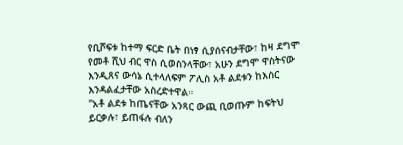የቢሾፍቱ ከተማ ፍርድ ቤት በነፃ ሲያሰናብታቸው፣ ከዛ ደግሞ የመቶ ሺህ ብር ዋስ ሲወስንላቸው፣ አሁን ደግሞ ዋስትናው እንዲጸና ውሳኔ ሲተላለፍም ፖሊስ አቶ ልደቱን ከእስር እንዳልፈታቸው አስረድተዋል።
"አቶ ልደቱ ከጤናቸው አንጻር ውጪ ቢወጡም ከፍትህ ይርቃሉ፣ ይጠፋሉ ብለን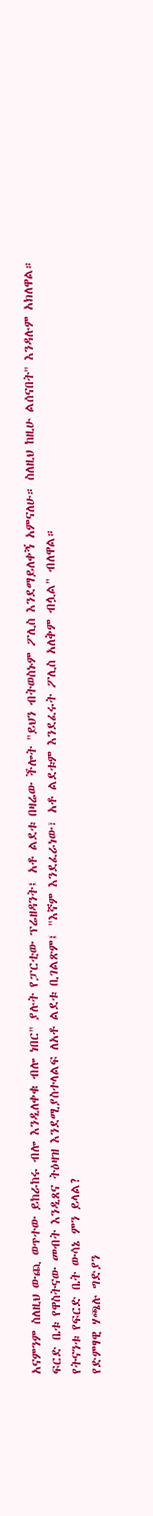አናምንም ስለዚህ ውጪ ወጥተው ይከራከሩ ብሎ እንዲለቀቁ ብሎ ነበር" ያሉት የፓርቲው ፕሬዘዳንት፤ አቶ ልደቱ በዛሬው ችሎት "ይህን ብትወስኑም ፖሊስ እንደማይለቀኝ አምናለሁ። ስለዚህ ከዚሁ ልሰናበት" እንዳሉም አክለዋል።
ፍርድ ቤቱ የዋስትናው መብት እንዲጸና ትዕዛዝ እንደሚያስተላልፍ ለአቶ ልደቱ ቢገልጽም፤ "እኛም እንደፈራነው፣ አቶ ልደቱም እንደፈሩት ፖሊስ አለቅም ብሏል" ብለዋል።
የትናንቱ የፍርድ ቤት ውሳኔ ምን ይላል?
የድምፃዊ ሃጫሉ ግድያን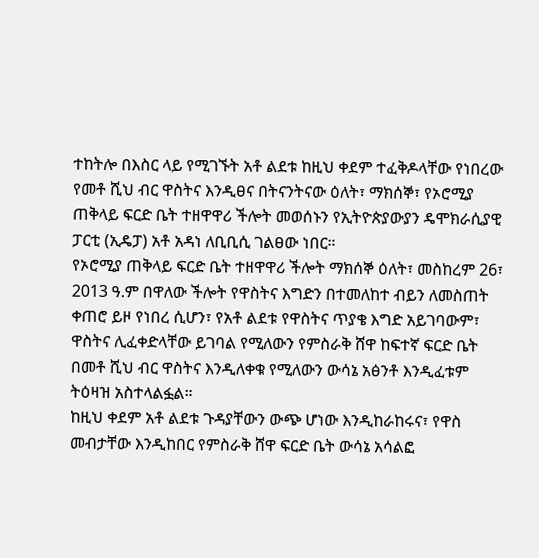ተከትሎ በእስር ላይ የሚገኙት አቶ ልደቱ ከዚህ ቀደም ተፈቅዶላቸው የነበረው የመቶ ሺህ ብር ዋስትና እንዲፀና በትናንትናው ዕለት፣ ማክሰኞ፣ የኦሮሚያ ጠቅላይ ፍርድ ቤት ተዘዋዋሪ ችሎት መወሰኑን የኢትዮጵያውያን ዴሞክራሲያዊ ፓርቲ (ኢዴፓ) አቶ አዳነ ለቢቢሲ ገልፀው ነበር።
የኦሮሚያ ጠቅላይ ፍርድ ቤት ተዘዋዋሪ ችሎት ማክሰኞ ዕለት፣ መስከረም 26፣ 2013 ዓ.ም በዋለው ችሎት የዋስትና እግድን በተመለከተ ብይን ለመስጠት ቀጠሮ ይዞ የነበረ ሲሆን፣ የአቶ ልደቱ የዋስትና ጥያቄ እግድ አይገባውም፣ ዋስትና ሊፈቀድላቸው ይገባል የሚለውን የምስራቅ ሸዋ ከፍተኛ ፍርድ ቤት በመቶ ሺህ ብር ዋስትና እንዲለቀቁ የሚለውን ውሳኔ አፅንቶ እንዲፈቱም ትዕዛዝ አስተላልፏል።
ከዚህ ቀደም አቶ ልደቱ ጉዳያቸውን ውጭ ሆነው እንዲከራከሩና፣ የዋስ መብታቸው እንዲከበር የምስራቅ ሸዋ ፍርድ ቤት ውሳኔ አሳልፎ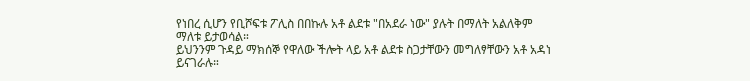የነበረ ሲሆን የቢሾፍቱ ፖሊስ በበኩሉ አቶ ልደቱ "በአደራ ነው" ያሉት በማለት አልለቅም ማለቱ ይታወሳል።
ይህንንም ጉዳይ ማክሰኞ የዋለው ችሎት ላይ አቶ ልደቱ ስጋታቸውን መግለፃቸውን አቶ አዳነ ይናገራሉ።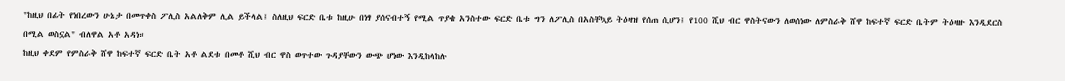"ከዚህ በፊት የነበረውን ሁኔታ በመጥቀስ ፖሊስ አልለቅም ሊል ይችላል፤ ስለዚህ ፍርድ ቤቱ ከዚሁ በነፃ ያሰናብተኝ የሚል ጥያቄ አንስተው ፍርድ ቤቱ ግን ለፖሊስ በአስቸኳይ ትዕዛዝ የሰጠ ሲሆን፤ የ100 ሺህ ብር ዋስትናውን ለወሰነው ለምስራቅ ሸዋ ከፍተኛ ፍርድ ቤትም ትዕዛዙ እንዲደርስ በሚል ወስኗል" ብለዋል አቶ አዳነ።
ከዚህ ቀደም የምስራቅ ሸዋ ከፍተኛ ፍርድ ቤት አቶ ልደቱ በመቶ ሺህ ብር ዋስ ወጥተው ጉዳያቸውን ውጭ ሆነው እንዲከላከሉ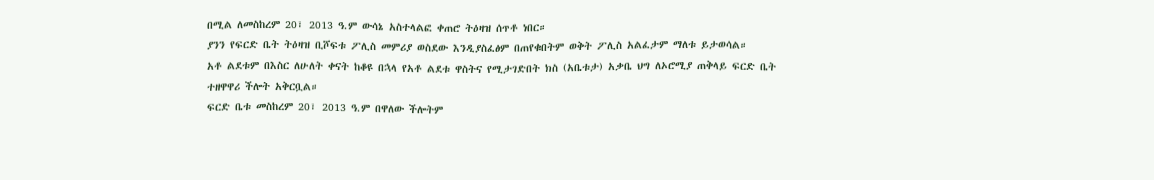በሚል ለመስከረም 20፣ 2013 ዓ.ም ውሳኔ አስተላልፎ ቀጠሮ ትዕዛዝ ሰጥቶ ነበር።
ያንን የፍርድ ቤት ትዕዛዝ ቢሾፍቱ ፖሊስ መምሪያ ወስደው እንዲያስፈፅም በጠየቁበትም ወቅት ፖሊስ አልፈታም ማለቱ ይታወሳል።
አቶ ልደቱም በእስር ለሁለት ቀናት ከቆዩ በኋላ የአቶ ልደቱ ዋስትና የሚታገድበት ክስ (አቤቱታ) አቃቤ ህግ ለኦሮሚያ ጠቅላይ ፍርድ ቤት ተዘዋዋሪ ችሎት አቅርቧል።
ፍርድ ቤቱ መስከረም 20፣ 2013 ዓ.ም በዋለው ችሎትም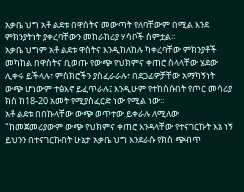አቃቤ ህግ አቶ ልደቱ በዋስትና መውጣት የለባቸውም በሚል እንደ ምክንያትነት ያቀረባቸውን መከራከሪያ ሃሳቦች ሰምቷል።
አቃቤ ህግም አቶ ልደቱ ዋስትና እንዲከለከሉ ካቀረባቸው ምክንያቶች መካከል በዋስትና ቢወጡ የውጭ የህክምና ቀጠሮ ስላላቸው ሄደው ሊቀሩ ይችላሉ፣ ምስክሮችን ያስፈራራሉ፣ በደጋፊዎቻቸው አማካኝነት ውጭ ሆነውም ተፅእኖ ይፈጥራሉ፤ እንዲሁም የተከሰሱበት የጦር መሳሪያ ክስ ከ18-20 አመት የሚያስፈርድ ነው የሚል ነው።
አቶ ልደቱ በበኩላቸው ውጭ ወጥተው ይቀራሉ ለሚለው "ከመጀመሪያውም ውጭ የህክምና ቀጠሮ እንዳላቸው የተናገርኩት እኔ ነኝ ይህንን በተናገርኩበት ሁኔታ አቃቤ ህግ እንደራሱ የክስ ጭብጥ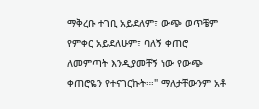ማቅረቡ ተገቢ አይደለም፣ ውጭ ወጥቼም የምቀር አይደለሁም፣ ባለኝ ቀጠሮ ለመምጣት እንዲያመቸኝ ነው የውጭ ቀጠሮዬን የተናገርኩት።፡" ማለታቸውንም አቶ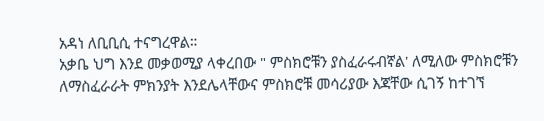አዳነ ለቢቢሲ ተናግረዋል።
አቃቤ ህግ እንደ መቃወሚያ ላቀረበው " ምስክሮቹን ያስፈራሩብኛል' ለሚለው ምስክሮቹን ለማስፈራራት ምክንያት እንደሌላቸውና ምስክሮቹ መሳሪያው እጃቸው ሲገኝ ከተገኘ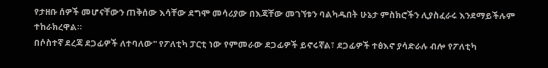የታዘቡ ሰዎች መሆናቸውን ጠቅሰው እሳቸው ደግሞ መሳሪያው በእጃቸው መገኘቱን ባልካዱበት ሁኔታ ምስክሮችን ሊያስፈራሩ እንደማይችሉም ተከራክረዋል።
በሶስተኛ ደረጃ ደጋፊዎች ለተባለው" የፖለቲካ ፓርቲ ነው የምመራው ደጋፊዎች ይኖሩኛል፣ ደጋፊዎች ተፅእኖ ያሳድራሉ ብሎ የፖለቲካ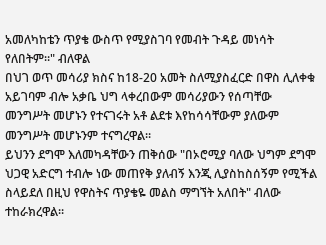አመለካከቴን ጥያቄ ውስጥ የሚያስገባ የመብት ጉዳይ መነሳት የለበትም።" ብለዋል
በህገ ወጥ መሳሪያ ክስና ከ18-20 አመት ስለሚያስፈርድ በዋስ ሊለቀቁ አይገባም ብሎ አቃቤ ህግ ላቀረበውም መሳሪያውን የሰጣቸው መንግሥት መሆኑን የተናገሩት አቶ ልደቱ እየከሳሳቸውም ያለውም መንግሥት መሆኑንም ተናግረዋል።
ይህንን ደግሞ እለመካዳቸውን ጠቅሰው "በኦሮሚያ ባለው ህግም ደግሞ ህጋዊ አድርግ ተብሎ ነው መጠየቅ ያለብኝ እንጂ ሊያስከስሰኝም የሚችል ስላይደለ በዚህ የዋስትና ጥያቄዬ መልስ ማግኘት አለበት" ብለው ተከራክረዋል።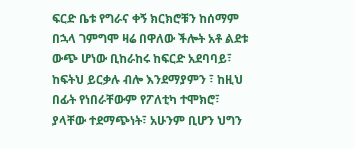ፍርድ ቤቱ የግራና ቀኝ ክርክሮቹን ከሰማም በኋላ ገምግሞ ዛሬ በዋለው ችሎት አቶ ልደቱ ውጭ ሆነው ቢከራከሩ ከፍርድ አደባባይ፣ ከፍትህ ይርቃሉ ብሎ እንደማያምን ፣ ከዚህ በፊት የነበራቸውም የፖለቲካ ተሞክሮ፣ ያላቸው ተደማጭነት፣ አሁንም ቢሆን ህግን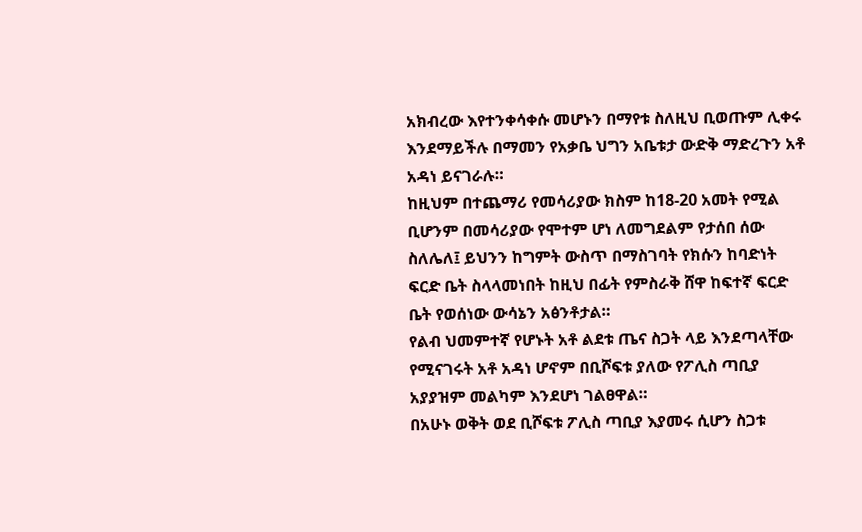አክብረው እየተንቀሳቀሱ መሆኑን በማየቱ ስለዚህ ቢወጡም ሊቀሩ እንደማይችሉ በማመን የአቃቤ ህግን አቤቱታ ውድቅ ማድረጉን አቶ አዳነ ይናገራሉ።
ከዚህም በተጨማሪ የመሳሪያው ክስም ከ18-20 አመት የሚል ቢሆንም በመሳሪያው የሞተም ሆነ ለመግደልም የታሰበ ሰው ስለሌለ፤ ይህንን ከግምት ውስጥ በማስገባት የክሱን ከባድነት ፍርድ ቤት ስላላመነበት ከዚህ በፊት የምስራቅ ሸዋ ከፍተኛ ፍርድ ቤት የወሰነው ውሳኔን አፅንቶታል።
የልብ ህመምተኛ የሆኑት አቶ ልደቱ ጤና ስጋት ላይ እንደጣላቸው የሚናገሩት አቶ አዳነ ሆኖም በቢሾፍቱ ያለው የፖሊስ ጣቢያ አያያዝም መልካም እንደሆነ ገልፀዋል።
በአሁኑ ወቅት ወደ ቢሾፍቱ ፖሊስ ጣቢያ እያመሩ ሲሆን ስጋቱ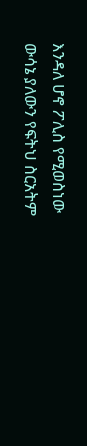እንዳለ ሆኖ ፖሊስ የሚወስነው ውሳኔ ያለውን የፍትህ ስርአትም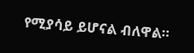የሚያሳይ ይሆናል ብለዋል።